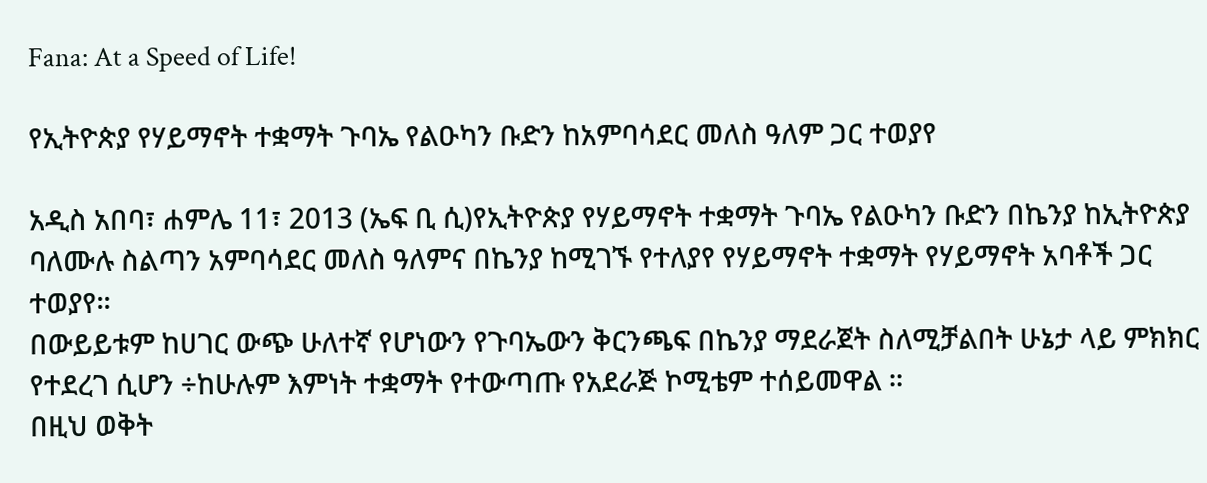Fana: At a Speed of Life!

የኢትዮጵያ የሃይማኖት ተቋማት ጉባኤ የልዑካን ቡድን ከአምባሳደር መለስ ዓለም ጋር ተወያየ

አዲስ አበባ፣ ሐምሌ 11፣ 2013 (ኤፍ ቢ ሲ)የኢትዮጵያ የሃይማኖት ተቋማት ጉባኤ የልዑካን ቡድን በኬንያ ከኢትዮጵያ ባለሙሉ ስልጣን አምባሳደር መለስ ዓለምና በኬንያ ከሚገኙ የተለያየ የሃይማኖት ተቋማት የሃይማኖት አባቶች ጋር ተወያየ፡፡
በውይይቱም ከሀገር ውጭ ሁለተኛ የሆነውን የጉባኤውን ቅርንጫፍ በኬንያ ማደራጀት ስለሚቻልበት ሁኔታ ላይ ምክክር የተደረገ ሲሆን ÷ከሁሉም እምነት ተቋማት የተውጣጡ የአደራጅ ኮሚቴም ተሰይመዋል ።
በዚህ ወቅት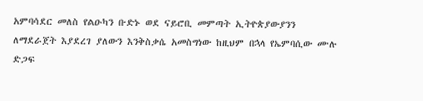አምባሳደር መለስ የልዑካን ቡድኑ ወደ ናይሮቢ መምጣት ኢትዮጵያውያንን ለማደራጀት እያደረገ ያለውን እንቅስቃሴ አመስግነው ከዚህም በኋላ የኤምባሲው ሙሉ ድጋፍ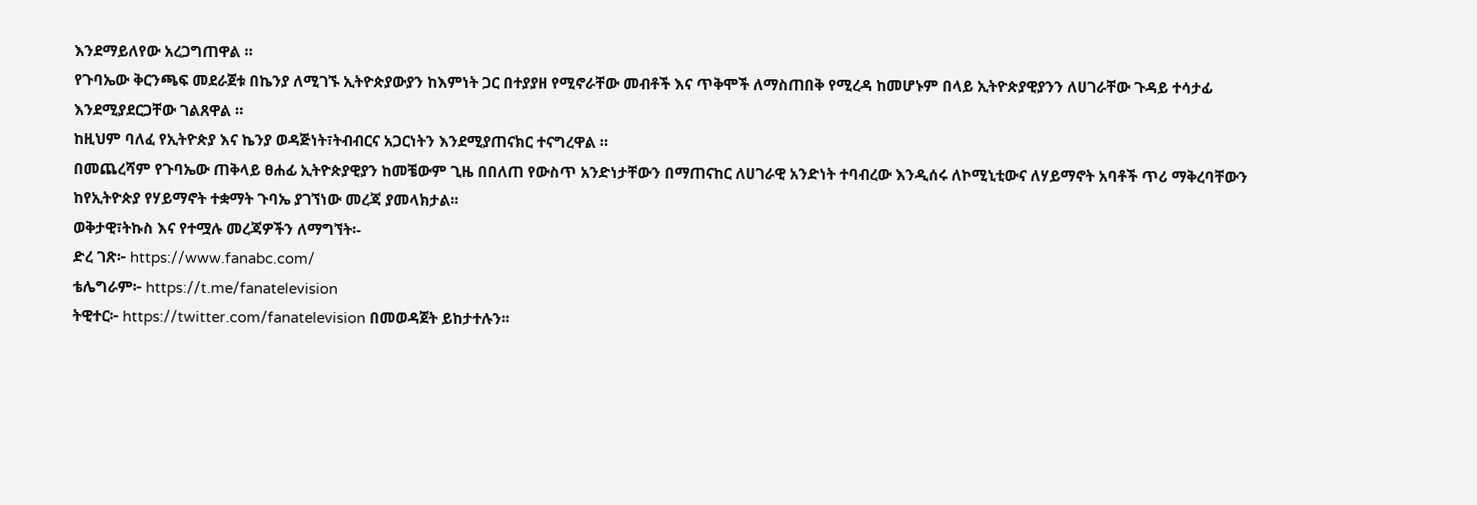እንደማይለየው አረጋግጠዋል ።
የጉባኤው ቅርንጫፍ መደራጀቱ በኬንያ ለሚገኙ ኢትዮጵያውያን ከእምነት ጋር በተያያዘ የሚኖራቸው መብቶች እና ጥቅሞች ለማስጠበቅ የሚረዳ ከመሆኑም በላይ ኢትዮጵያዊያንን ለሀገራቸው ጉዳይ ተሳታፊ እንደሚያደርጋቸው ገልጸዋል ።
ከዚህም ባለፈ የኢትዮጵያ እና ኬንያ ወዳጅነት፣ትብብርና አጋርነትን እንደሚያጠናክር ተናግረዋል ።
በመጨረሻም የጉባኤው ጠቅላይ ፀሐፊ ኢትዮጵያዊያን ከመቼውም ጊዜ በበለጠ የውስጥ አንድነታቸውን በማጠናከር ለሀገራዊ አንድነት ተባብረው እንዲሰሩ ለኮሚኒቲውና ለሃይማኖት አባቶች ጥሪ ማቅረባቸውን ከየኢትዮጵያ የሃይማኖት ተቋማት ጉባኤ ያገኘነው መረጃ ያመላክታል፡፡
ወቅታዊ፣ትኩስ እና የተሟሉ መረጃዎችን ለማግኘት፡-
ድረ ገጽ፦ https://www.fanabc.com/
ቴሌግራም፦ https://t.me/fanatelevision
ትዊተር፦ https://twitter.com/fanatelevision በመወዳጀት ይከታተሉን፡፡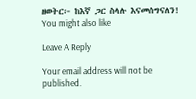ዘወትር፦ ከእኛ ጋር ስላሉ እናመሰግናለን!
You might also like

Leave A Reply

Your email address will not be published.